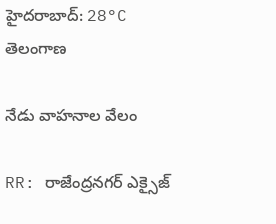హైదరాబాద్: 28°C
తెలంగాణ

నేడు వాహనాల వేలం

RR: రాజేంద్రనగర్ ఎక్సైజ్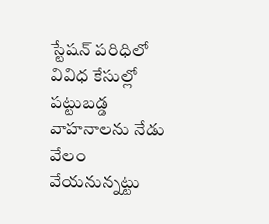స్టేషన్ పరిధిలో వివిధ కేసుల్లో పట్టుబడ్డ వాహనాలను నేడు వేలం వేయనున్నట్టు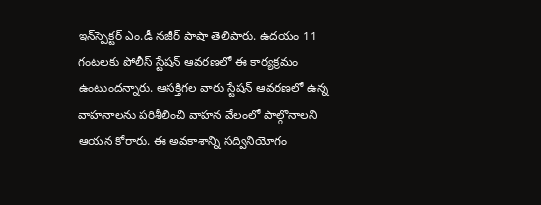ఇన్‌స్పెక్టర్ ఎం.డీ నజీర్ పాషా తెలిపారు. ఉదయం 11 గంటలకు పోలీస్ స్టేషన్ ఆవరణలో ఈ కార్యక్రమం ఉంటుందన్నారు. ఆసక్తిగల వారు స్టేషన్ ఆవరణలో ఉన్న వాహనాలను పరిశీలించి వాహన వేలంలో పాల్గొనాలని ఆయన కోరారు. ఈ అవకాశాన్ని సద్వినియోగం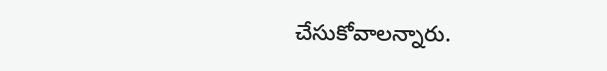చేసుకోవాలన్నారు.